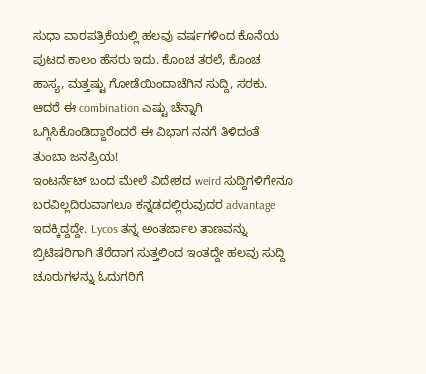ಸುಧಾ ವಾರಪತ್ರಿಕೆಯಲ್ಲಿ ಹಲವು ವರ್ಷಗಳಿಂದ ಕೊನೆಯ ಪುಟದ ಕಾಲಂ ಹೆಸರು ಇದು. ಕೊಂಚ ತರಲೆ, ಕೊಂಚ ಹಾಸ್ಯ, ಮತ್ತಷ್ಟು ಗೋಡೆಯಿಂದಾಚೆಗಿನ ಸುದ್ದಿ, ಸರಕು. ಆದರೆ ಈ combination ಎಷ್ಟು ಚೆನ್ನಾಗಿ ಒಗ್ಗಿಸಿಕೊಂಡಿದ್ದಾರೆಂದರೆ ಈ ವಿಭಾಗ ನನಗೆ ತಿಳಿದಂತೆ ತುಂಬಾ ಜನಪ್ರಿಯ!
ಇಂಟರ್ನೆಟ್ ಬಂದ ಮೇಲೆ ವಿದೇಶದ weird ಸುದ್ದಿಗಳಿಗೇನೂ ಬರವಿಲ್ಲದಿರುವಾಗಲೂ ಕನ್ನಡದಲ್ಲಿರುವುದರ advantage ಇದಕ್ಕಿದ್ದದ್ದೇ. Lycos ತನ್ನ ಅಂತರ್ಜಾಲ ತಾಣವನ್ನು ಬ್ರಿಟಿಷರಿಗಾಗಿ ತೆರೆದಾಗ ಸುತ್ತಲಿಂದ ಇಂತದ್ದೇ ಹಲವು ಸುದ್ದಿ ಚೂರುಗಳನ್ನು ಓದುಗರಿಗೆ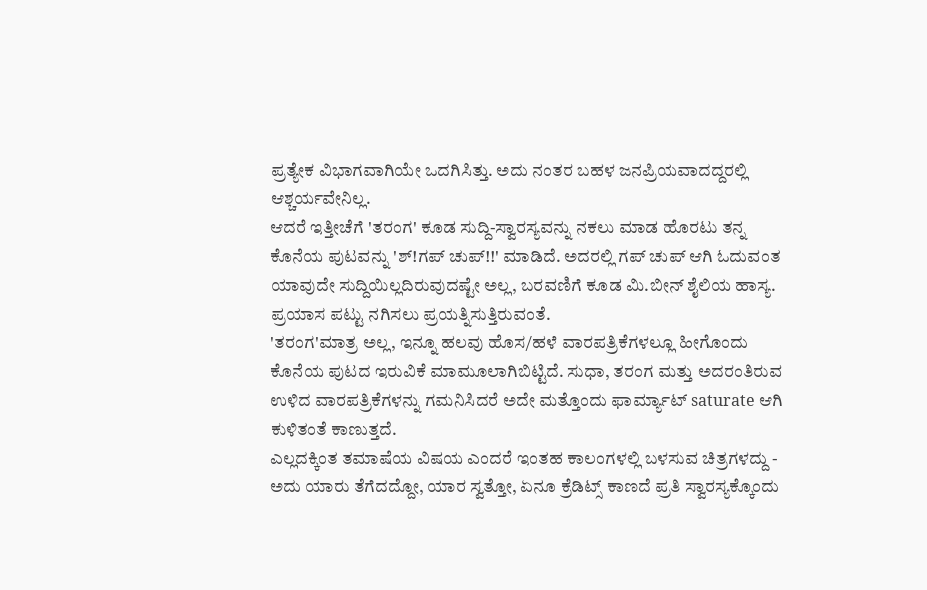ಪ್ರತ್ಯೇಕ ವಿಭಾಗವಾಗಿಯೇ ಒದಗಿಸಿತ್ತು. ಅದು ನಂತರ ಬಹಳ ಜನಪ್ರಿಯವಾದದ್ದರಲ್ಲಿ ಆಶ್ಚರ್ಯವೇನಿಲ್ಲ.
ಆದರೆ ಇತ್ತೀಚೆಗೆ 'ತರಂಗ' ಕೂಡ ಸುದ್ದಿ-ಸ್ವಾರಸ್ಯವನ್ನು ನಕಲು ಮಾಡ ಹೊರಟು ತನ್ನ ಕೊನೆಯ ಪುಟವನ್ನು 'ಶ್!ಗಪ್ ಚುಪ್!!' ಮಾಡಿದೆ. ಅದರಲ್ಲಿ ಗಪ್ ಚುಪ್ ಆಗಿ ಓದುವಂತ ಯಾವುದೇ ಸುದ್ದಿಯಿಲ್ಲದಿರುವುದಷ್ಟೇ ಅಲ್ಲ, ಬರವಣಿಗೆ ಕೂಡ ಮಿ.ಬೀನ್ ಶೈಲಿಯ ಹಾಸ್ಯ. ಪ್ರಯಾಸ ಪಟ್ಟು ನಗಿಸಲು ಪ್ರಯತ್ನಿಸುತ್ತಿರುವಂತೆ.
'ತರಂಗ'ಮಾತ್ರ ಅಲ್ಲ, ಇನ್ನೂ ಹಲವು ಹೊಸ/ಹಳೆ ವಾರಪತ್ರಿಕೆಗಳಲ್ಲೂ ಹೀಗೊಂದು ಕೊನೆಯ ಪುಟದ ಇರುವಿಕೆ ಮಾಮೂಲಾಗಿಬಿಟ್ಟಿದೆ. ಸುಧಾ, ತರಂಗ ಮತ್ತು ಅದರಂತಿರುವ ಉಳಿದ ವಾರಪತ್ರಿಕೆಗಳನ್ನು ಗಮನಿಸಿದರೆ ಅದೇ ಮತ್ತೊಂದು ಫಾರ್ಮ್ಯಾಟ್ saturate ಆಗಿ ಕುಳಿತಂತೆ ಕಾಣುತ್ತದೆ.
ಎಲ್ಲದಕ್ಕಿಂತ ತಮಾಷೆಯ ವಿಷಯ ಎಂದರೆ ಇಂತಹ ಕಾಲಂಗಳಲ್ಲಿ ಬಳಸುವ ಚಿತ್ರಗಳದ್ದು - ಅದು ಯಾರು ತೆಗೆದದ್ದೋ, ಯಾರ ಸ್ವತ್ತೋ, ಏನೂ ಕ್ರೆಡಿಟ್ಸ್ ಕಾಣದೆ ಪ್ರತಿ ಸ್ವಾರಸ್ಯಕ್ಕೊಂದು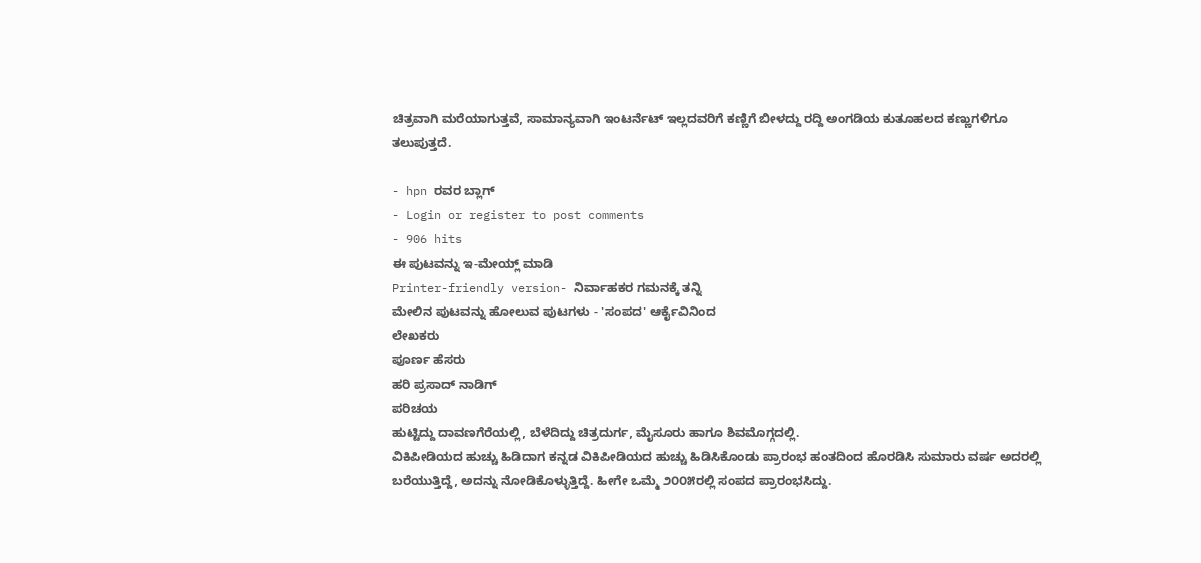ಚಿತ್ರವಾಗಿ ಮರೆಯಾಗುತ್ತವೆ, ಸಾಮಾನ್ಯವಾಗಿ ಇಂಟರ್ನೆಟ್ ಇಲ್ಲದವರಿಗೆ ಕಣ್ಣಿಗೆ ಬೀಳದ್ದು ರದ್ದಿ ಅಂಗಡಿಯ ಕುತೂಹಲದ ಕಣ್ಣುಗಳಿಗೂ ತಲುಪುತ್ತದೆ.

- hpn ರವರ ಬ್ಲಾಗ್
- Login or register to post comments
- 906 hits
ಈ ಪುಟವನ್ನು ಇ-ಮೇಯ್ಲ್ ಮಾಡಿ
Printer-friendly version- ನಿರ್ವಾಹಕರ ಗಮನಕ್ಕೆ ತನ್ನಿ
ಮೇಲಿನ ಪುಟವನ್ನು ಹೋಲುವ ಪುಟಗಳು - 'ಸಂಪದ' ಆರ್ಕೈವಿನಿಂದ
ಲೇಖಕರು
ಪೂರ್ಣ ಹೆಸರು
ಹರಿ ಪ್ರಸಾದ್ ನಾಡಿಗ್
ಪರಿಚಯ
ಹುಟ್ಟಿದ್ದು ದಾವಣಗೆರೆಯಲ್ಲಿ, ಬೆಳೆದಿದ್ದು ಚಿತ್ರದುರ್ಗ, ಮೈಸೂರು ಹಾಗೂ ಶಿವಮೊಗ್ಗದಲ್ಲಿ.
ವಿಕಿಪೀಡಿಯದ ಹುಚ್ಚು ಹಿಡಿದಾಗ ಕನ್ನಡ ವಿಕಿಪೀಡಿಯದ ಹುಚ್ಚು ಹಿಡಿಸಿಕೊಂಡು ಪ್ರಾರಂಭ ಹಂತದಿಂದ ಹೊರಡಿಸಿ ಸುಮಾರು ವರ್ಷ ಅದರಲ್ಲಿ ಬರೆಯುತ್ತಿದ್ದೆ, ಅದನ್ನು ನೋಡಿಕೊಳ್ಳುತ್ತಿದ್ದೆ. ಹೀಗೇ ಒಮ್ಮೆ ೨೦೦೫ರಲ್ಲಿ ಸಂಪದ ಪ್ರಾರಂಭಸಿದ್ದು.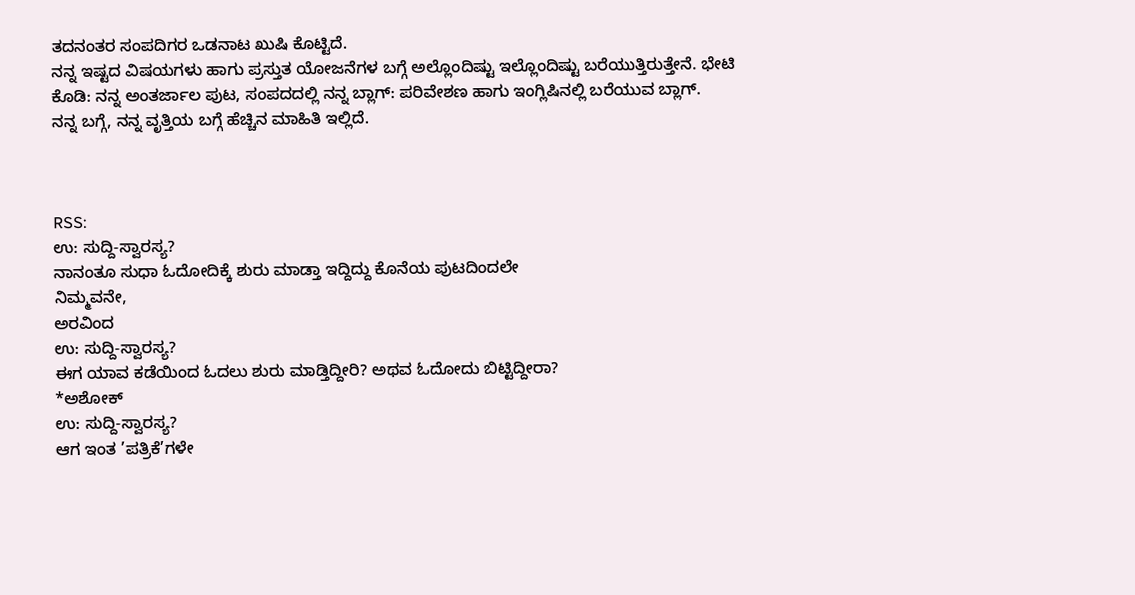ತದನಂತರ ಸಂಪದಿಗರ ಒಡನಾಟ ಖುಷಿ ಕೊಟ್ಟಿದೆ.
ನನ್ನ ಇಷ್ಟದ ವಿಷಯಗಳು ಹಾಗು ಪ್ರಸ್ತುತ ಯೋಜನೆಗಳ ಬಗ್ಗೆ ಅಲ್ಲೊಂದಿಷ್ಟು ಇಲ್ಲೊಂದಿಷ್ಟು ಬರೆಯುತ್ತಿರುತ್ತೇನೆ. ಭೇಟಿ ಕೊಡಿ: ನನ್ನ ಅಂತರ್ಜಾಲ ಪುಟ, ಸಂಪದದಲ್ಲಿ ನನ್ನ ಬ್ಲಾಗ್: ಪರಿವೇಶಣ ಹಾಗು ಇಂಗ್ಲಿಷಿನಲ್ಲಿ ಬರೆಯುವ ಬ್ಲಾಗ್.
ನನ್ನ ಬಗ್ಗೆ, ನನ್ನ ವೃತ್ತಿಯ ಬಗ್ಗೆ ಹೆಚ್ಚಿನ ಮಾಹಿತಿ ಇಲ್ಲಿದೆ.



RSS:
ಉ: ಸುದ್ದಿ-ಸ್ವಾರಸ್ಯ?
ನಾನಂತೂ ಸುಧಾ ಓದೋದಿಕ್ಕೆ ಶುರು ಮಾಡ್ತಾ ಇದ್ದಿದ್ದು ಕೊನೆಯ ಪುಟದಿಂದಲೇ
ನಿಮ್ಮವನೇ,
ಅರವಿಂದ
ಉ: ಸುದ್ದಿ-ಸ್ವಾರಸ್ಯ?
ಈಗ ಯಾವ ಕಡೆಯಿಂದ ಓದಲು ಶುರು ಮಾಡ್ತಿದ್ದೀರಿ? ಅಥವ ಓದೋದು ಬಿಟ್ಟಿದ್ದೀರಾ?
*ಅಶೋಕ್
ಉ: ಸುದ್ದಿ-ಸ್ವಾರಸ್ಯ?
ಆಗ ಇಂತ ’ಪತ್ರಿಕೆ’ಗಳೇ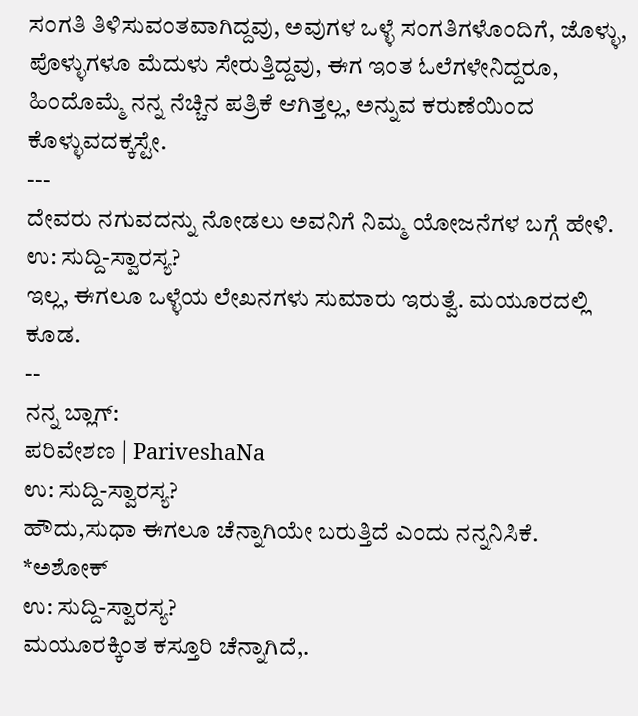ಸಂಗತಿ ತಿಳಿಸುವಂತವಾಗಿದ್ದವು, ಅವುಗಳ ಒಳ್ಳೆ ಸಂಗತಿಗಳೊಂದಿಗೆ, ಜೊಳ್ಳು, ಪೊಳ್ಳುಗಳೂ ಮೆದುಳು ಸೇರುತ್ತಿದ್ದವು, ಈಗ ಇಂತ ಓಲೆಗಳೇನಿದ್ದರೂ, ಹಿಂದೊಮ್ಮೆ ನನ್ನ ನೆಚ್ಚಿನ ಪತ್ರಿಕೆ ಆಗಿತ್ತಲ್ಲ, ಅನ್ನುವ ಕರುಣೆಯಿಂದ ಕೊಳ್ಳುವದಕ್ಕಸ್ಟೇ.
---
ದೇವರು ನಗುವದನ್ನು ನೋಡಲು ಅವನಿಗೆ ನಿಮ್ಮ ಯೋಜನೆಗಳ ಬಗ್ಗೆ ಹೇಳಿ.
ಉ: ಸುದ್ದಿ-ಸ್ವಾರಸ್ಯ?
ಇಲ್ಲ, ಈಗಲೂ ಒಳ್ಳೆಯ ಲೇಖನಗಳು ಸುಮಾರು ಇರುತ್ವೆ. ಮಯೂರದಲ್ಲಿ ಕೂಡ.
--
ನನ್ನ ಬ್ಲಾಗ್:
ಪರಿವೇಶಣ | PariveshaNa
ಉ: ಸುದ್ದಿ-ಸ್ವಾರಸ್ಯ?
ಹೌದು,ಸುಧಾ ಈಗಲೂ ಚೆನ್ನಾಗಿಯೇ ಬರುತ್ತಿದೆ ಎಂದು ನನ್ನನಿಸಿಕೆ.
*ಅಶೋಕ್
ಉ: ಸುದ್ದಿ-ಸ್ವಾರಸ್ಯ?
ಮಯೂರಕ್ಕಿಂತ ಕಸ್ತೂರಿ ಚೆನ್ನಾಗಿದೆ,.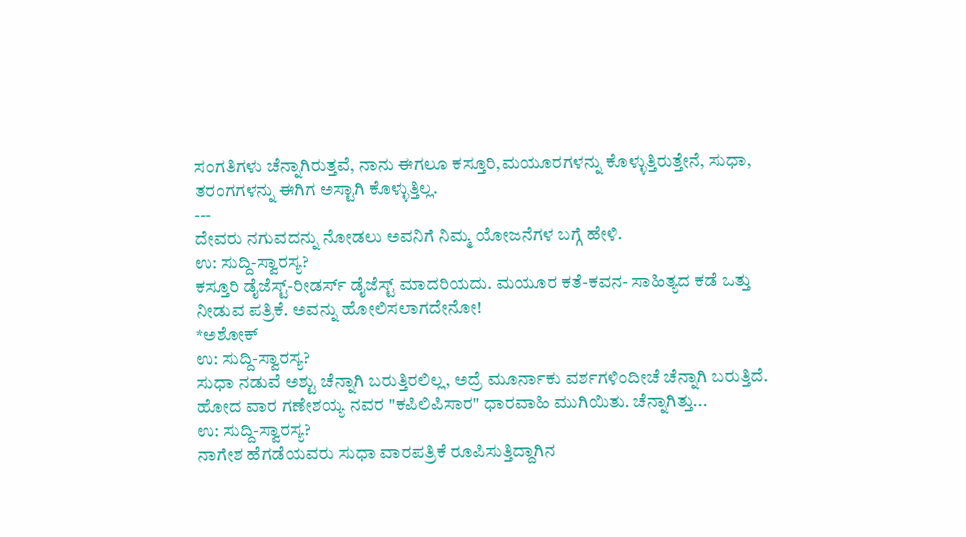ಸಂಗತಿಗಳು ಚೆನ್ನಾಗಿರುತ್ತವೆ, ನಾನು ಈಗಲೂ ಕಸ್ತೂರಿ,ಮಯೂರಗಳನ್ನು ಕೊಳ್ಳುತ್ತಿರುತ್ತೇನೆ, ಸುಧಾ, ತರಂಗಗಳನ್ನು ಈಗಿಗ ಅಸ್ಟಾಗಿ ಕೊಳ್ಳುತ್ತಿಲ್ಲ.
---
ದೇವರು ನಗುವದನ್ನು ನೋಡಲು ಅವನಿಗೆ ನಿಮ್ಮ ಯೋಜನೆಗಳ ಬಗ್ಗೆ ಹೇಳಿ.
ಉ: ಸುದ್ದಿ-ಸ್ವಾರಸ್ಯ?
ಕಸ್ತೂರಿ ಡೈಜೆಸ್ಟ್-ರೀಡರ್ಸ್ ಡೈಜೆಸ್ಟ್ ಮಾದರಿಯದು. ಮಯೂರ ಕತೆ-ಕವನ- ಸಾಹಿತ್ಯದ ಕಡೆ ಒತ್ತು ನೀಡುವ ಪತ್ರಿಕೆ. ಅವನ್ನು ಹೋಲಿಸಲಾಗದೇನೋ!
*ಅಶೋಕ್
ಉ: ಸುದ್ದಿ-ಸ್ವಾರಸ್ಯ?
ಸುಧಾ ನಡುವೆ ಅಶ್ಟು ಚೆನ್ನಾಗಿ ಬರುತ್ತಿರಲಿಲ್ಲ, ಅದ್ರೆ ಮೂರ್ನಾಕು ವರ್ಶಗಳಿಂದೀಚೆ ಚೆನ್ನಾಗಿ ಬರುತ್ತಿದೆ. ಹೋದ ವಾರ ಗಣೇಶಯ್ಯ ನವರ "ಕಪಿಲಿಪಿಸಾರ" ಧಾರವಾಹಿ ಮುಗಿಯಿತು. ಚೆನ್ನಾಗಿತ್ತು...
ಉ: ಸುದ್ದಿ-ಸ್ವಾರಸ್ಯ?
ನಾಗೇಶ ಹೆಗಡೆಯವರು ಸುಧಾ ವಾರಪತ್ರಿಕೆ ರೂಪಿಸುತ್ತಿದ್ದಾಗಿನ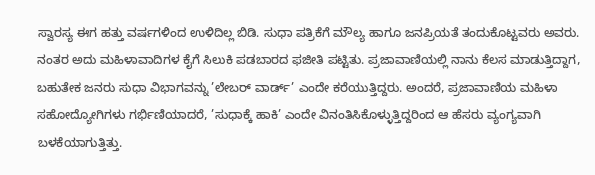ಸ್ವಾರಸ್ಯ ಈಗ ಹತ್ತು ವರ್ಷಗಳಿಂದ ಉಳಿದಿಲ್ಲ ಬಿಡಿ. ಸುಧಾ ಪತ್ರಿಕೆಗೆ ಮೌಲ್ಯ ಹಾಗೂ ಜನಪ್ರಿಯತೆ ತಂದುಕೊಟ್ಟವರು ಅವರು. ನಂತರ ಅದು ಮಹಿಳಾವಾದಿಗಳ ಕೈಗೆ ಸಿಲುಕಿ ಪಡಬಾರದ ಫಜೀತಿ ಪಟ್ಟಿತು. ಪ್ರಜಾವಾಣಿಯಲ್ಲಿ ನಾನು ಕೆಲಸ ಮಾಡುತ್ತಿದ್ದಾಗ, ಬಹುತೇಕ ಜನರು ಸುಧಾ ವಿಭಾಗವನ್ನು ’ಲೇಬರ್ ವಾರ್ಡ್’ ಎಂದೇ ಕರೆಯುತ್ತಿದ್ದರು. ಅಂದರೆ, ಪ್ರಜಾವಾಣಿಯ ಮಹಿಳಾ ಸಹೋದ್ಯೋಗಿಗಳು ಗರ್ಭಿಣಿಯಾದರೆ, ’ಸುಧಾಕ್ಕೆ ಹಾಕಿ’ ಎಂದೇ ವಿನಂತಿಸಿಕೊಳ್ಳುತ್ತಿದ್ದರಿಂದ ಆ ಹೆಸರು ವ್ಯಂಗ್ಯವಾಗಿ ಬಳಕೆಯಾಗುತ್ತಿತ್ತು.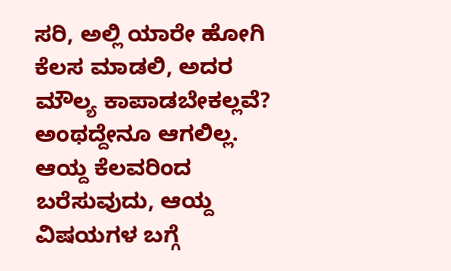ಸರಿ, ಅಲ್ಲಿ ಯಾರೇ ಹೋಗಿ ಕೆಲಸ ಮಾಡಲಿ, ಅದರ ಮೌಲ್ಯ ಕಾಪಾಡಬೇಕಲ್ಲವೆ? ಅಂಥದ್ದೇನೂ ಆಗಲಿಲ್ಲ. ಆಯ್ದ ಕೆಲವರಿಂದ ಬರೆಸುವುದು, ಆಯ್ದ ವಿಷಯಗಳ ಬಗ್ಗೆ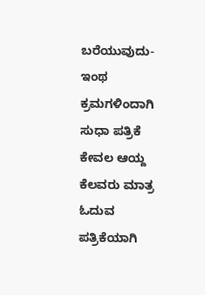ಬರೆಯುವುದು- ಇಂಥ ಕ್ರಮಗಳಿಂದಾಗಿ ಸುಧಾ ಪತ್ರಿಕೆ ಕೇವಲ ಆಯ್ದ ಕೆಲವರು ಮಾತ್ರ ಓದುವ ಪತ್ರಿಕೆಯಾಗಿ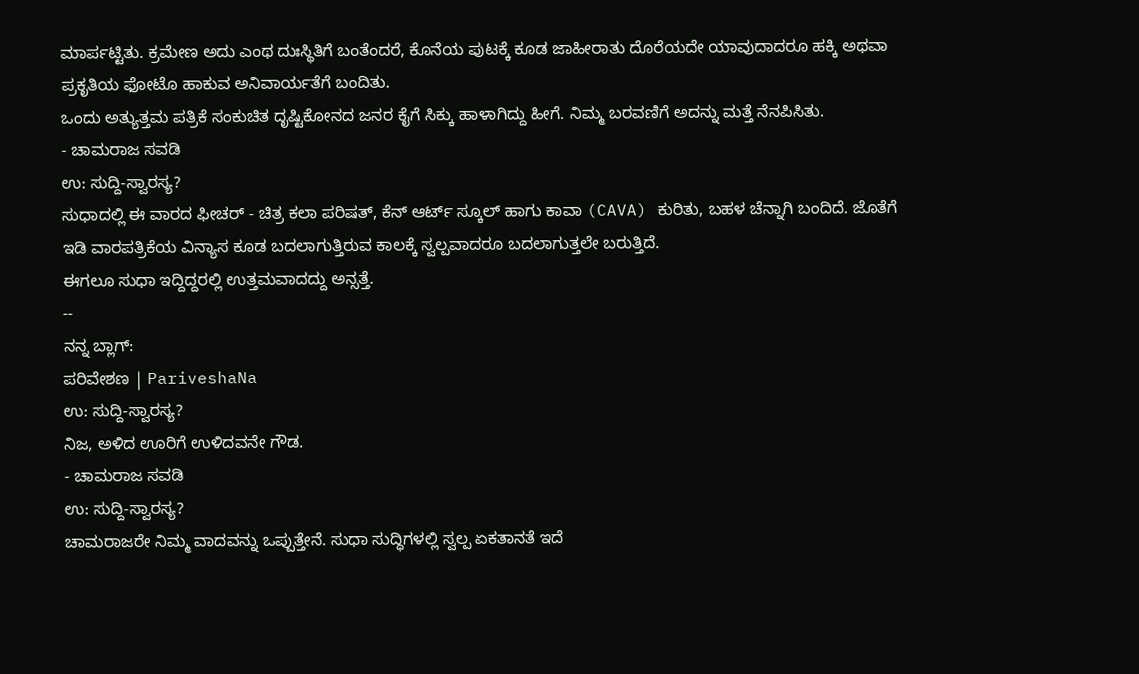ಮಾರ್ಪಟ್ಟಿತು. ಕ್ರಮೇಣ ಅದು ಎಂಥ ದುಃಸ್ಥಿತಿಗೆ ಬಂತೆಂದರೆ, ಕೊನೆಯ ಪುಟಕ್ಕೆ ಕೂಡ ಜಾಹೀರಾತು ದೊರೆಯದೇ ಯಾವುದಾದರೂ ಹಕ್ಕಿ ಅಥವಾ ಪ್ರಕೃತಿಯ ಫೋಟೊ ಹಾಕುವ ಅನಿವಾರ್ಯತೆಗೆ ಬಂದಿತು.
ಒಂದು ಅತ್ಯುತ್ತಮ ಪತ್ರಿಕೆ ಸಂಕುಚಿತ ದೃಷ್ಟಿಕೋನದ ಜನರ ಕೈಗೆ ಸಿಕ್ಕು ಹಾಳಾಗಿದ್ದು ಹೀಗೆ. ನಿಮ್ಮ ಬರವಣಿಗೆ ಅದನ್ನು ಮತ್ತೆ ನೆನಪಿಸಿತು.
- ಚಾಮರಾಜ ಸವಡಿ
ಉ: ಸುದ್ದಿ-ಸ್ವಾರಸ್ಯ?
ಸುಧಾದಲ್ಲಿ ಈ ವಾರದ ಫೀಚರ್ - ಚಿತ್ರ ಕಲಾ ಪರಿಷತ್, ಕೆನ್ ಆರ್ಟ್ ಸ್ಕೂಲ್ ಹಾಗು ಕಾವಾ (CAVA) ಕುರಿತು, ಬಹಳ ಚೆನ್ನಾಗಿ ಬಂದಿದೆ. ಜೊತೆಗೆ ಇಡಿ ವಾರಪತ್ರಿಕೆಯ ವಿನ್ಯಾಸ ಕೂಡ ಬದಲಾಗುತ್ತಿರುವ ಕಾಲಕ್ಕೆ ಸ್ವಲ್ಪವಾದರೂ ಬದಲಾಗುತ್ತಲೇ ಬರುತ್ತಿದೆ.
ಈಗಲೂ ಸುಧಾ ಇದ್ದಿದ್ದರಲ್ಲಿ ಉತ್ತಮವಾದದ್ದು ಅನ್ಸತ್ತೆ.
--
ನನ್ನ ಬ್ಲಾಗ್:
ಪರಿವೇಶಣ | PariveshaNa
ಉ: ಸುದ್ದಿ-ಸ್ವಾರಸ್ಯ?
ನಿಜ, ಅಳಿದ ಊರಿಗೆ ಉಳಿದವನೇ ಗೌಡ.
- ಚಾಮರಾಜ ಸವಡಿ
ಉ: ಸುದ್ದಿ-ಸ್ವಾರಸ್ಯ?
ಚಾಮರಾಜರೇ ನಿಮ್ಮ ವಾದವನ್ನು ಒಪ್ಪುತ್ತೇನೆ. ಸುಧಾ ಸುದ್ಧಿಗಳಲ್ಲಿ ಸ್ವಲ್ಪ ಏಕತಾನತೆ ಇದೆ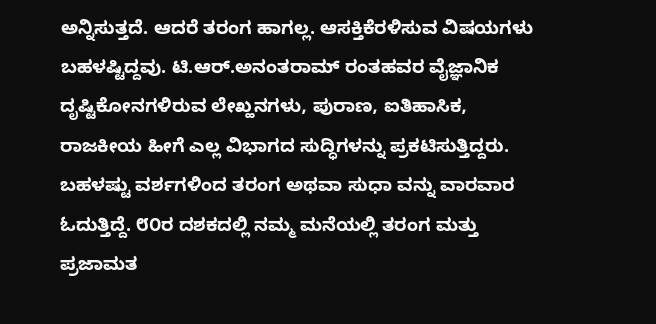ಅನ್ನಿಸುತ್ತದೆ. ಆದರೆ ತರಂಗ ಹಾಗಲ್ಲ. ಆಸಕ್ತಿಕೆರಳಿಸುವ ವಿಷಯಗಳು ಬಹಳಷ್ಟಿದ್ದವು. ಟಿ.ಆರ್.ಅನಂತರಾಮ್ ರಂತಹವರ ವೈಜ್ಞಾನಿಕ ದೃಷ್ಟಿಕೋನಗಳಿರುವ ಲೇಖ್ಹನಗಳು, ಪುರಾಣ, ಐತಿಹಾಸಿಕ, ರಾಜಕೀಯ ಹೀಗೆ ಎಲ್ಲ ವಿಭಾಗದ ಸುದ್ಧಿಗಳನ್ನು ಪ್ರಕಟಿಸುತ್ತಿದ್ದರು.
ಬಹಳಷ್ಟು ವರ್ಶಗಳಿಂದ ತರಂಗ ಅಥವಾ ಸುಧಾ ವನ್ನು ವಾರವಾರ ಓದುತ್ತಿದ್ದೆ. ೮೦ರ ದಶಕದಲ್ಲಿ ನಮ್ಮ ಮನೆಯಲ್ಲಿ ತರಂಗ ಮತ್ತು ಪ್ರಜಾಮತ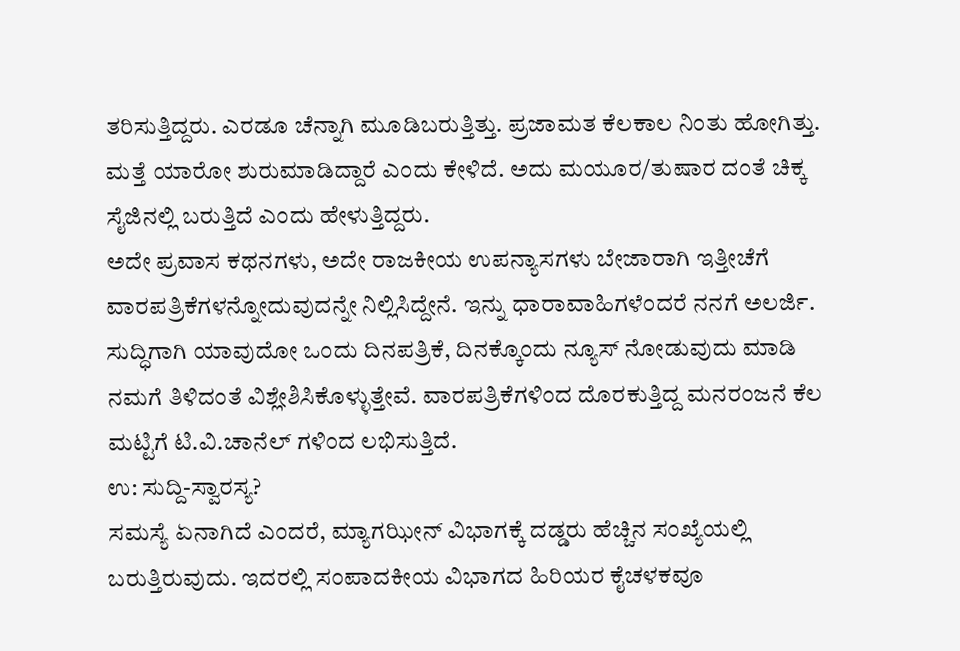ತರಿಸುತ್ತಿದ್ದರು. ಎರಡೂ ಚೆನ್ನಾಗಿ ಮೂಡಿಬರುತ್ತಿತ್ತು. ಪ್ರಜಾಮತ ಕೆಲಕಾಲ ನಿಂತು ಹೋಗಿತ್ತು. ಮತ್ತೆ ಯಾರೋ ಶುರುಮಾಡಿದ್ದಾರೆ ಎಂದು ಕೇಳಿದೆ. ಅದು ಮಯೂರ/ತುಷಾರ ದಂತೆ ಚಿಕ್ಕ ಸೈಜಿನಲ್ಲಿ ಬರುತ್ತಿದೆ ಎಂದು ಹೇಳುತ್ತಿದ್ದರು.
ಅದೇ ಪ್ರವಾಸ ಕಥನಗಳು, ಅದೇ ರಾಜಕೀಯ ಉಪನ್ಯಾಸಗಳು ಬೇಜಾರಾಗಿ ಇತ್ತೀಚೆಗೆ ವಾರಪತ್ರಿಕೆಗಳನ್ನೋದುವುದನ್ನೇ ನಿಲ್ಲಿಸಿದ್ದೇನೆ. ಇನ್ನು ಧಾರಾವಾಹಿಗಳೆಂದರೆ ನನಗೆ ಅಲರ್ಜಿ. ಸುದ್ಧಿಗಾಗಿ ಯಾವುದೋ ಒಂದು ದಿನಪತ್ರಿಕೆ, ದಿನಕ್ಕೊಂದು ನ್ಯೂಸ್ ನೋಡುವುದು ಮಾಡಿ ನಮಗೆ ತಿಳಿದಂತೆ ವಿಶ್ಲೇಶಿಸಿಕೊಳ್ಳುತ್ತೇವೆ. ವಾರಪತ್ರಿಕೆಗಳಿಂದ ದೊರಕುತ್ತಿದ್ದ ಮನರಂಜನೆ ಕೆಲ ಮಟ್ಟಿಗೆ ಟಿ.ವಿ.ಚಾನೆಲ್ ಗಳಿಂದ ಲಭಿಸುತ್ತಿದೆ.
ಉ: ಸುದ್ದಿ-ಸ್ವಾರಸ್ಯ?
ಸಮಸ್ಯೆ ಏನಾಗಿದೆ ಎಂದರೆ, ಮ್ಯಾಗಝೀನ್ ವಿಭಾಗಕ್ಕೆ ದಡ್ಡರು ಹೆಚ್ಚಿನ ಸಂಖ್ಯೆಯಲ್ಲಿ ಬರುತ್ತಿರುವುದು. ಇದರಲ್ಲಿ ಸಂಪಾದಕೀಯ ವಿಭಾಗದ ಹಿರಿಯರ ಕೈಚಳಕವೂ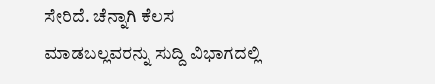ಸೇರಿದೆ. ಚೆನ್ನಾಗಿ ಕೆಲಸ ಮಾಡಬಲ್ಲವರನ್ನು ಸುದ್ದಿ ವಿಭಾಗದಲ್ಲಿ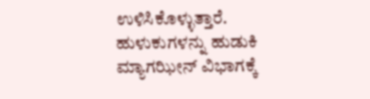ಉಳಿಸಿಕೊಳ್ಳುತ್ತಾರೆ. ಹುಳುಕುಗಳನ್ನು ಹುಡುಕಿ ಮ್ಯಾಗಝೀನ್ ವಿಭಾಗಕ್ಕೆ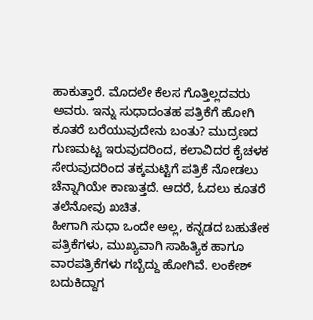ಹಾಕುತ್ತಾರೆ. ಮೊದಲೇ ಕೆಲಸ ಗೊತ್ತಿಲ್ಲದವರು ಅವರು. ಇನ್ನು ಸುಧಾದಂತಹ ಪತ್ರಿಕೆಗೆ ಹೋಗಿ ಕೂತರೆ ಬರೆಯುವುದೇನು ಬಂತು? ಮುದ್ರಣದ ಗುಣಮಟ್ಟ ಇರುವುದರಿಂದ, ಕಲಾವಿದರ ಕೈಚಳಕ ಸೇರುವುದರಿಂದ ತಕ್ಕಮಟ್ಟಿಗೆ ಪತ್ರಿಕೆ ನೋಡಲು ಚೆನ್ನಾಗಿಯೇ ಕಾಣುತ್ತದೆ. ಆದರೆ, ಓದಲು ಕೂತರೆ ತಲೆನೋವು ಖಚಿತ.
ಹೀಗಾಗಿ ಸುಧಾ ಒಂದೇ ಅಲ್ಲ, ಕನ್ನಡದ ಬಹುತೇಕ ಪತ್ರಿಕೆಗಳು, ಮುಖ್ಯವಾಗಿ ಸಾಹಿತ್ಯಿಕ ಹಾಗೂ ವಾರಪತ್ರಿಕೆಗಳು ಗಬ್ಬೆದ್ದು ಹೋಗಿವೆ. ಲಂಕೇಶ್ ಬದುಕಿದ್ದಾಗ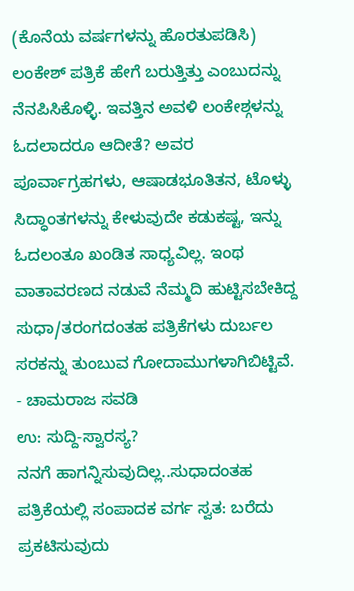(ಕೊನೆಯ ವರ್ಷಗಳನ್ನು ಹೊರತುಪಡಿಸಿ) ಲಂಕೇಶ್ ಪತ್ರಿಕೆ ಹೇಗೆ ಬರುತ್ತಿತ್ತು ಎಂಬುದನ್ನು ನೆನಪಿಸಿಕೊಳ್ಳಿ. ಇವತ್ತಿನ ಅವಳಿ ಲಂಕೇಶ್ಗಳನ್ನು ಓದಲಾದರೂ ಆದೀತೆ? ಅವರ ಪೂರ್ವಾಗ್ರಹಗಳು, ಆಷಾಡಭೂತಿತನ, ಟೊಳ್ಳು ಸಿದ್ಧಾಂತಗಳನ್ನು ಕೇಳುವುದೇ ಕಡುಕಷ್ಟ, ಇನ್ನು ಓದಲಂತೂ ಖಂಡಿತ ಸಾಧ್ಯವಿಲ್ಲ. ಇಂಥ ವಾತಾವರಣದ ನಡುವೆ ನೆಮ್ಮದಿ ಹುಟ್ಟಿಸಬೇಕಿದ್ದ ಸುಧಾ/ತರಂಗದಂತಹ ಪತ್ರಿಕೆಗಳು ದುರ್ಬಲ ಸರಕನ್ನು ತುಂಬುವ ಗೋದಾಮುಗಳಾಗಿಬಿಟ್ಟಿವೆ.
- ಚಾಮರಾಜ ಸವಡಿ
ಉ: ಸುದ್ದಿ-ಸ್ವಾರಸ್ಯ?
ನನಗೆ ಹಾಗನ್ನಿಸುವುದಿಲ್ಲ..ಸುಧಾದಂತಹ ಪತ್ರಿಕೆಯಲ್ಲಿ ಸಂಪಾದಕ ವರ್ಗ ಸ್ವತ: ಬರೆದು ಪ್ರಕಟಿಸುವುದು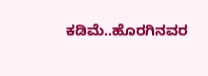ಕಡಿಮೆ..ಹೊರಗಿನವರ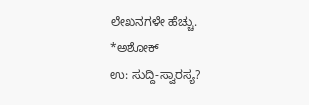ಲೇಖನಗಳೇ ಹೆಚ್ಚು.
*ಅಶೋಕ್
ಉ: ಸುದ್ದಿ-ಸ್ವಾರಸ್ಯ?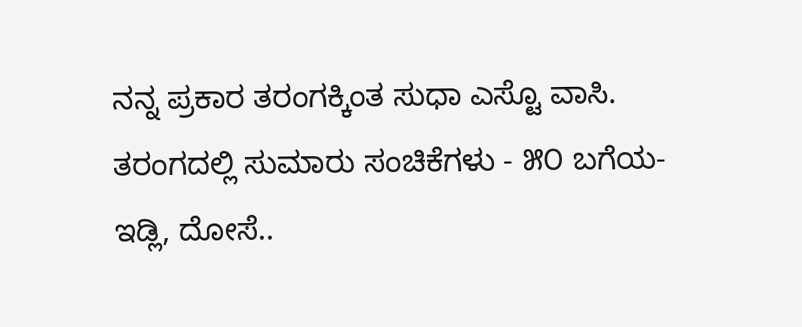ನನ್ನ ಪ್ರಕಾರ ತರಂಗಕ್ಕಿಂತ ಸುಧಾ ಎಸ್ಟೊ ವಾಸಿ. ತರಂಗದಲ್ಲಿ ಸುಮಾರು ಸಂಚಿಕೆಗಳು - ೫೦ ಬಗೆಯ-ಇಡ್ಲಿ, ದೋಸೆ..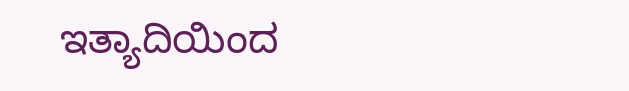ಇತ್ಯಾದಿಯಿಂದ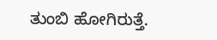ತುಂಬಿ ಹೋಗಿರುತ್ತೆ.